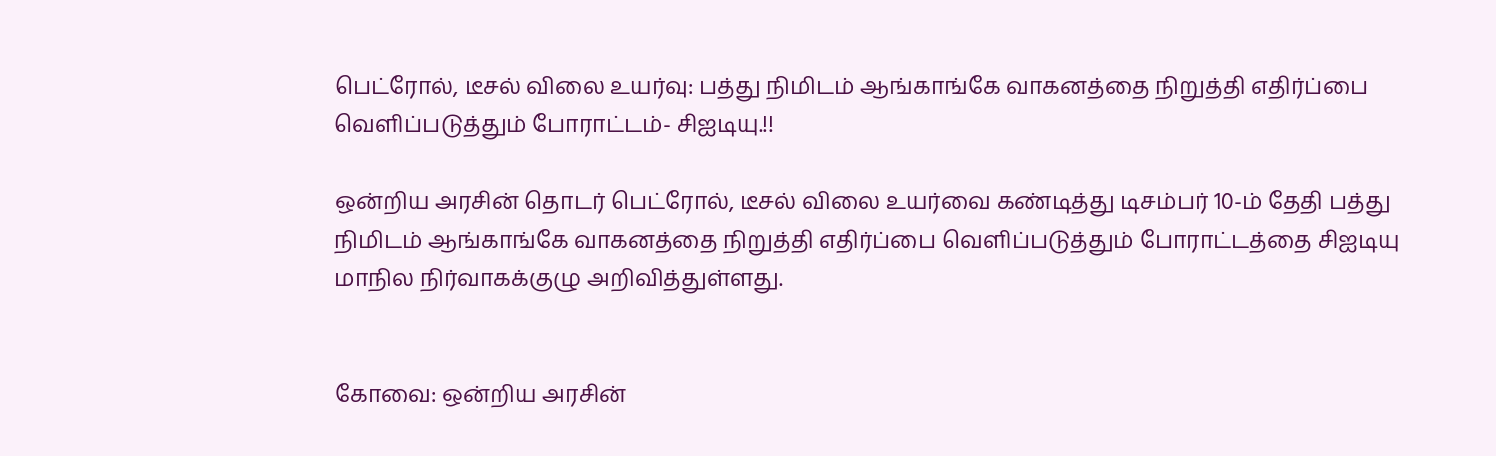பெட்ரோல், டீசல் விலை உயர்வு: பத்து நிமிடம் ஆங்காங்கே வாகனத்தை நிறுத்தி எதிர்ப்பை வெளிப்படுத்தும் போராட்டம்- சிஐடியு.!!

ஒன்றிய அரசின் தொடர் பெட்ரோல், டீசல் விலை உயர்வை கண்டித்து டிசம்பர் 10-ம் தேதி பத்து நிமிடம் ஆங்காங்கே வாகனத்தை நிறுத்தி எதிர்ப்பை வெளிப்படுத்தும் போராட்டத்தை சிஐடியு மாநில நிர்வாகக்குழு அறிவித்துள்ளது.


கோவை: ஒன்றிய அரசின்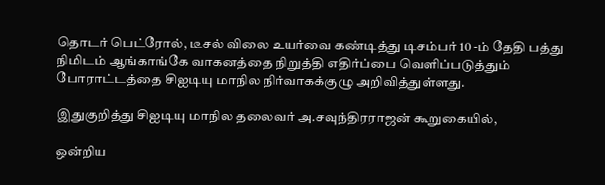தொடர் பெட்ரோல், டீசல் விலை உயர்வை கண்டித்து டிசம்பர் 10 -ம் தேதி பத்து நிமிடம் ஆங்காங்கே வாகனத்தை நிறுத்தி எதிர்ப்பை வெளிப்படுத்தும் போராட்டத்தை சிஐடியு மாநில நிர்வாகக்குழு அறிவித்துள்ளது.

இதுகுறித்து சிஐடியு மாநில தலைவர் அ.சவுந்திரராஜன் கூறுகையில்,

ஒன்றிய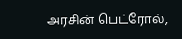அரசின் பெட்ரோல்,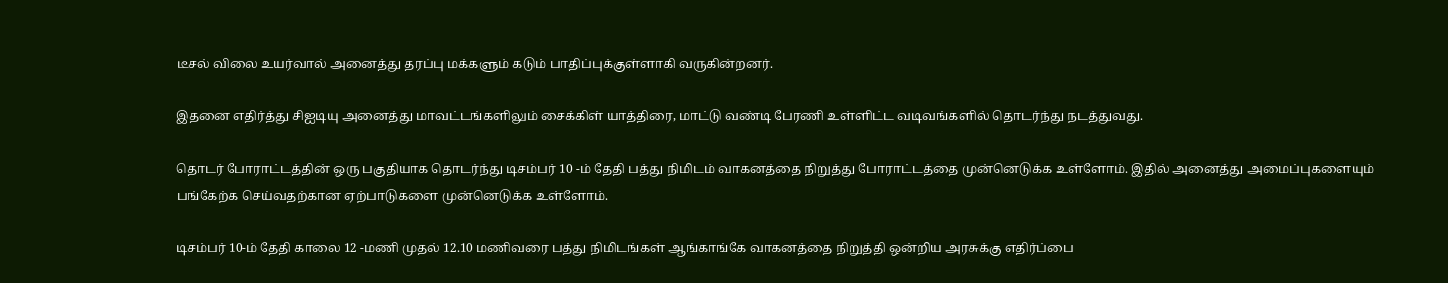டீசல் விலை உயர்வால் அனைத்து தரப்பு மக்களும் கடும் பாதிப்புக்குள்ளாகி வருகின்றனர்.

இதனை எதிர்த்து சிஐடியு அனைத்து மாவட்டங்களிலும் சைக்கிள் யாத்திரை, மாட்டு வண்டி பேரணி உள்ளிட்ட வடிவங்களில் தொடர்ந்து நடத்துவது.

தொடர் போராட்டத்தின் ஒரு பகுதியாக தொடர்ந்து டிசம்பர் 10 -ம் தேதி பத்து நிமிடம் வாகனத்தை நிறுத்து போராட்டத்தை முன்னெடுக்க உள்ளோம். இதில் அனைத்து அமைப்புகளையும் பங்கேற்க செய்வதற்கான ஏற்பாடுகளை முன்னெடுக்க உள்ளோம்.

டிசம்பர் 10-ம் தேதி காலை 12 -மணி முதல் 12.10 மணிவரை பத்து நிமிடங்கள் ஆங்காங்கே வாகனத்தை நிறுத்தி ஒன்றிய அரசுக்கு எதிர்ப்பை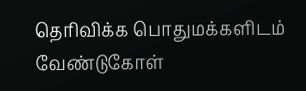தெரிவிக்க பொதுமக்களிடம் வேண்டுகோள்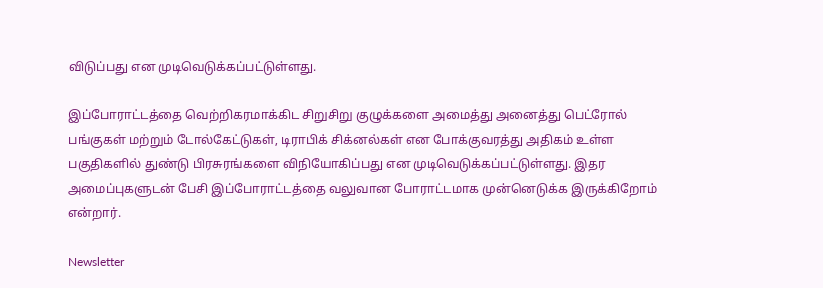விடுப்பது என முடிவெடுக்கப்பட்டுள்ளது.

இப்போராட்டத்தை வெற்றிகரமாக்கிட சிறுசிறு குழுக்களை அமைத்து அனைத்து பெட்ரோல் பங்குகள் மற்றும் டோல்கேட்டுகள், டிராபிக் சிக்னல்கள் என போக்குவரத்து அதிகம் உள்ள பகுதிகளில் துண்டு பிரசுரங்களை விநியோகிப்பது என முடிவெடுக்கப்பட்டுள்ளது. இதர அமைப்புகளுடன் பேசி இப்போராட்டத்தை வலுவான போராட்டமாக முன்னெடுக்க இருக்கிறோம் என்றார்.

Newsletter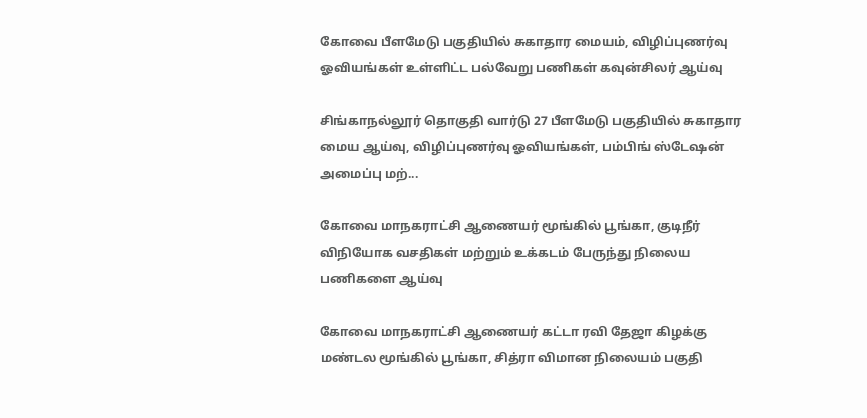கோவை பீளமேடு பகுதியில் சுகாதார மையம், விழிப்புணர்வு ஓவியங்கள் உள்ளிட்ட பல்வேறு பணிகள் கவுன்சிலர் ஆய்வு

சிங்காநல்லூர் தொகுதி வார்டு 27 பீளமேடு பகுதியில் சுகாதார மைய ஆய்வு, விழிப்புணர்வு ஓவியங்கள், பம்பிங் ஸ்டேஷன் அமைப்பு மற்...

கோவை மாநகராட்சி ஆணையர் மூங்கில் பூங்கா, குடிநீர் விநியோக வசதிகள் மற்றும் உக்கடம் பேருந்து நிலைய பணிகளை ஆய்வு

கோவை மாநகராட்சி ஆணையர் கட்டா ரவி தேஜா கிழக்கு மண்டல மூங்கில் பூங்கா, சித்ரா விமான நிலையம் பகுதி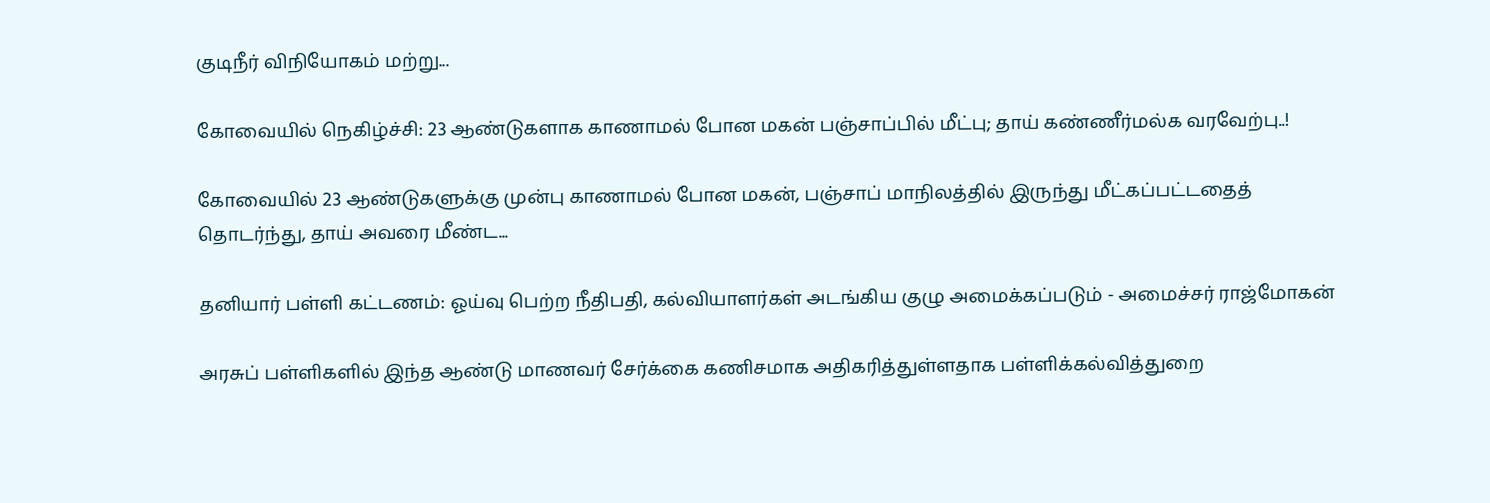குடிநீர் விநியோகம் மற்று...

கோவையில் நெகிழ்ச்சி: 23 ஆண்டுகளாக காணாமல் போன மகன் பஞ்சாப்பில் மீட்பு; தாய் கண்ணீர்மல்க வரவேற்பு..!

கோவையில் 23 ஆண்டுகளுக்கு முன்பு காணாமல் போன மகன், பஞ்சாப் மாநிலத்தில் இருந்து மீட்கப்பட்டதைத் தொடர்ந்து, தாய் அவரை மீண்ட...

தனியார் பள்ளி கட்டணம்: ஓய்வு பெற்ற நீதிபதி, கல்வியாளர்கள் அடங்கிய குழு அமைக்கப்படும் - அமைச்சர் ராஜ்மோகன்

அரசுப் பள்ளிகளில் இந்த ஆண்டு மாணவர் சேர்க்கை கணிசமாக அதிகரித்துள்ளதாக பள்ளிக்கல்வித்துறை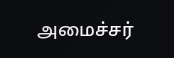அமைச்சர்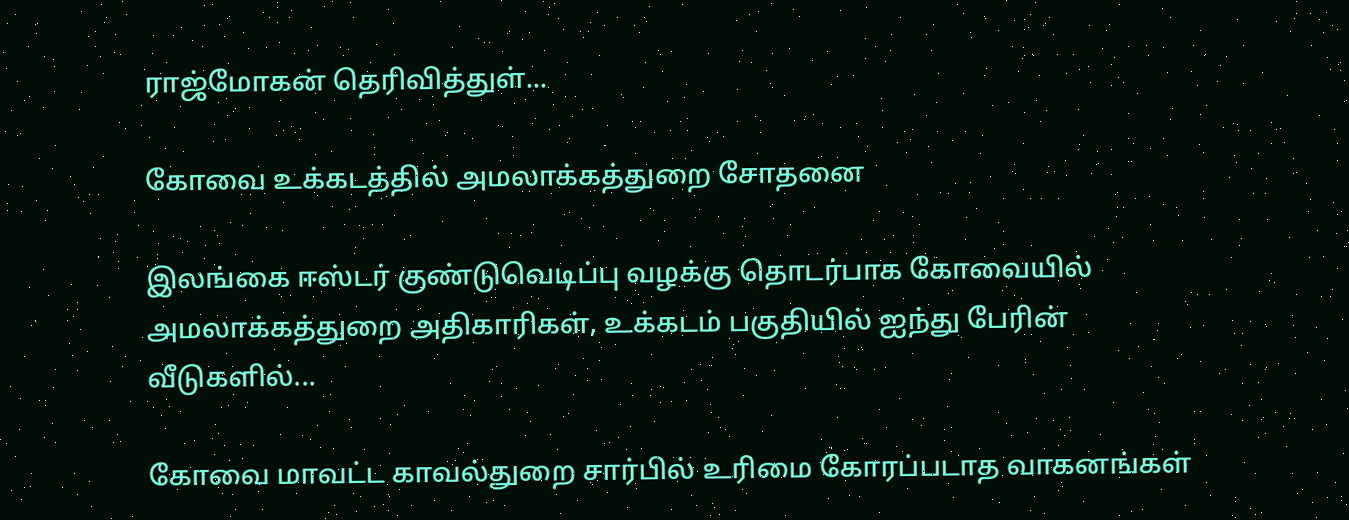ராஜ்மோகன் தெரிவித்துள்...

கோவை உக்கடத்தில் அமலாக்கத்துறை சோதனை

இலங்கை ஈஸ்டர் குண்டுவெடிப்பு வழக்கு தொடர்பாக கோவையில் அமலாக்கத்துறை அதிகாரிகள், உக்கடம் பகுதியில் ஐந்து பேரின் வீடுகளில்...

கோவை மாவட்ட காவல்துறை சார்பில் உரிமை கோரப்படாத வாகனங்கள்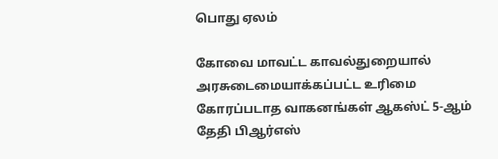பொது ஏலம்

கோவை மாவட்ட காவல்துறையால் அரசுடைமையாக்கப்பட்ட உரிமை கோரப்படாத வாகனங்கள் ஆகஸ்ட் 5-ஆம் தேதி பிஆர்எஸ்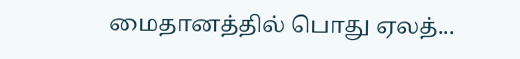மைதானத்தில் பொது ஏலத்...